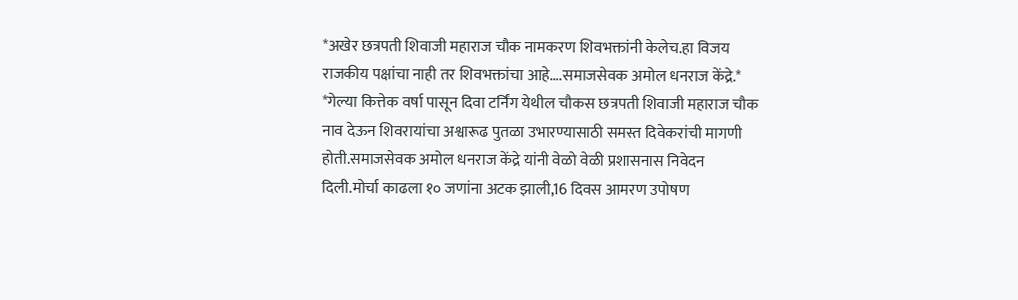*अखेर छत्रपती शिवाजी महाराज चौक नामकरण शिवभक्तांनी केलेच.हा विजय राजकीय पक्षांचा नाही तर शिवभक्तांचा आहे….समाजसेवक अमोल धनराज केंद्रे.*
*गेल्या कित्तेक वर्षा पासून दिवा टर्निंग येथील चौकस छत्रपती शिवाजी महाराज चौक नाव देऊन शिवरायांचा अश्वारूढ पुतळा उभारण्यासाठी समस्त दिवेकरांची मागणी होती.समाजसेवक अमोल धनराज केंद्रे यांनी वेळो वेळी प्रशासनास निवेदन दिली.मोर्चा काढला १० जणांना अटक झाली,16 दिवस आमरण उपोषण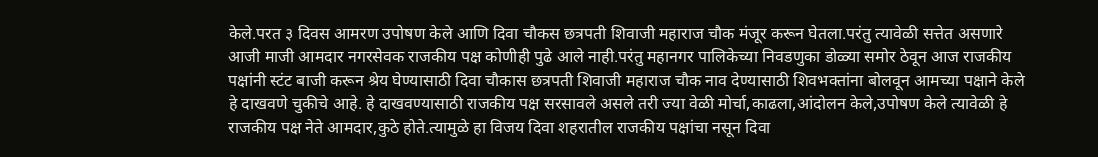केले.परत ३ दिवस आमरण उपोषण केले आणि दिवा चौकस छत्रपती शिवाजी महाराज चौक मंजूर करून घेतला.परंतु त्यावेळी सत्तेत असणारे आजी माजी आमदार नगरसेवक राजकीय पक्ष कोणीही पुढे आले नाही.परंतु महानगर पालिकेच्या निवडणुका डोळ्या समोर ठेवून आज राजकीय पक्षांनी स्टंट बाजी करून श्रेय घेण्यासाठी दिवा चौकास छत्रपती शिवाजी महाराज चौक नाव देण्यासाठी शिवभक्तांना बोलवून आमच्या पक्षाने केले हे दाखवणे चुकीचे आहे. हे दाखवण्यासाठी राजकीय पक्ष सरसावले असले तरी ज्या वेळी मोर्चा,काढला,आंदोलन केले,उपोषण केले त्यावेळी हे राजकीय पक्ष नेते आमदार,कुठे होते.त्यामुळे हा विजय दिवा शहरातील राजकीय पक्षांचा नसून दिवा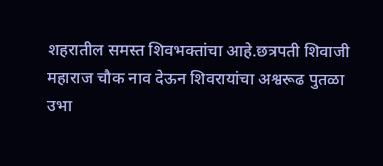शहरातील समस्त शिवभक्तांचा आहे.छत्रपती शिवाजी महाराज चौक नाव देऊन शिवरायांचा अश्वरूढ पुतळा उभा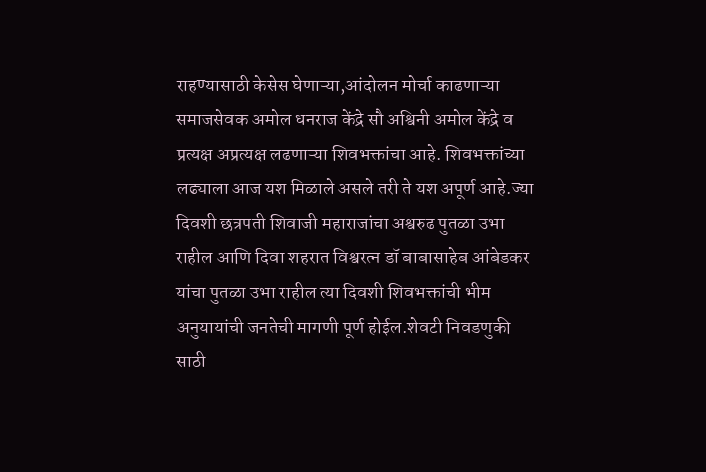राहण्यासाठी केसेस घेणाऱ्या,आंदोलन मोर्चा काढणाऱ्या समाजसेवक अमोल धनराज केंद्रे सौ अश्विनी अमोल केंद्रे व प्रत्यक्ष अप्रत्यक्ष लढणाऱ्या शिवभक्तांचा आहे. शिवभक्तांच्या लढ्याला आज यश मिळाले असले तरी ते यश अपूर्ण आहे.ज्या दिवशी छत्रपती शिवाजी महाराजांचा अश्वरुढ पुतळा उभा राहील आणि दिवा शहरात विश्वरत्न डॉ बाबासाहेब आंबेडकर यांचा पुतळा उभा राहील त्या दिवशी शिवभक्तांची भीम अनुयायांची जनतेची मागणी पूर्ण होईल.शेवटी निवडणुकी साठी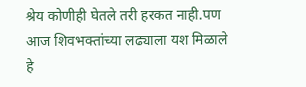श्रेय कोणीही घेतले तरी हरकत नाही.पण आज शिवभक्तांच्या लढ्याला यश मिळाले हे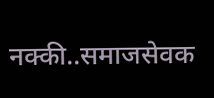नक्की..समाजसेवक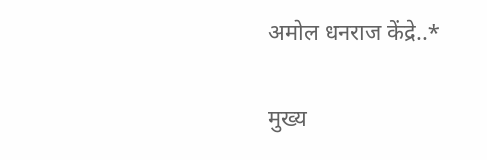अमोल धनराज केंद्रे..*

मुख्य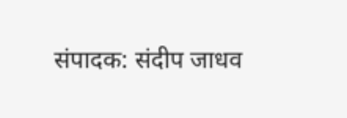संपादक: संदीप जाधव